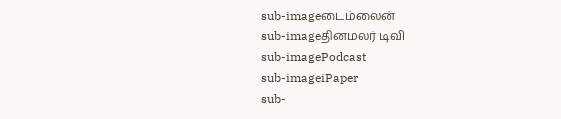sub-imageடைம்லைன்
sub-imageதினமலர் டிவி
sub-imagePodcast
sub-imageiPaper
sub-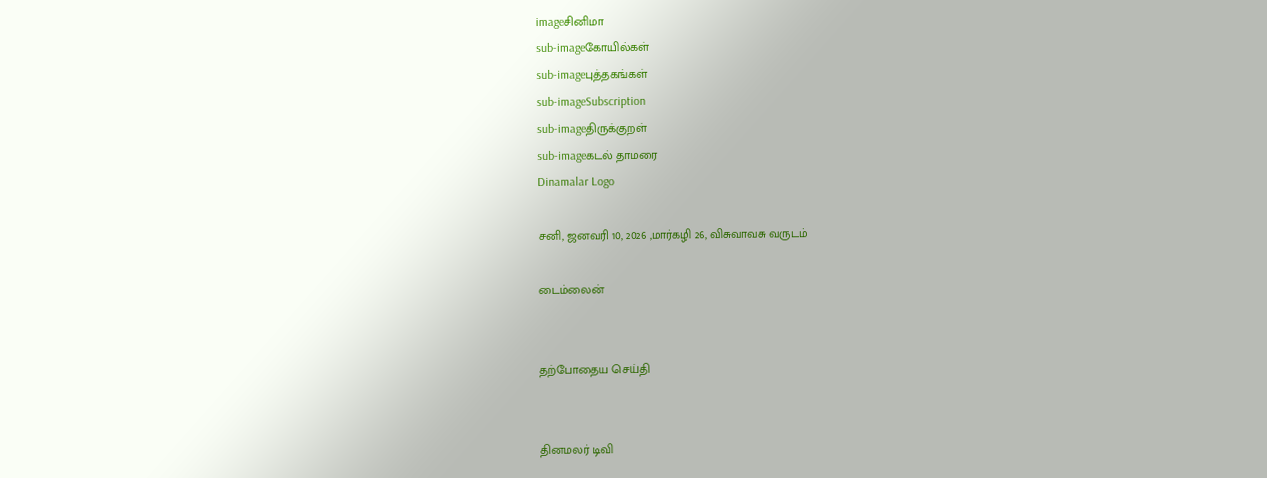imageசினிமா
sub-imageகோயில்கள்
sub-imageபுத்தகங்கள்
sub-imageSubscription
sub-imageதிருக்குறள்
sub-imageகடல் தாமரை
Dinamalar Logo

சனி, ஜனவரி 10, 2026 ,மார்கழி 26, விசுவாவசு வருடம்

டைம்லைன்


தற்போதைய செய்தி


தினமலர் டிவி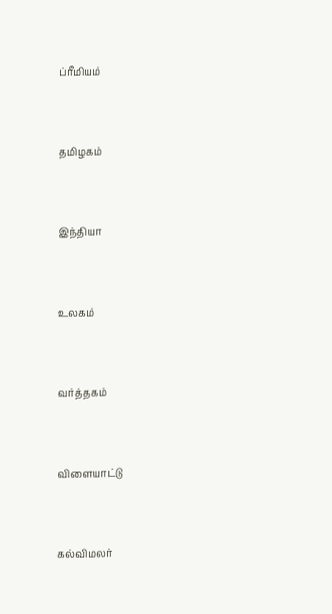ப்ரீமியம்


தமிழகம்


இந்தியா


உலகம்


வர்த்தகம்


விளையாட்டு


கல்விமலர்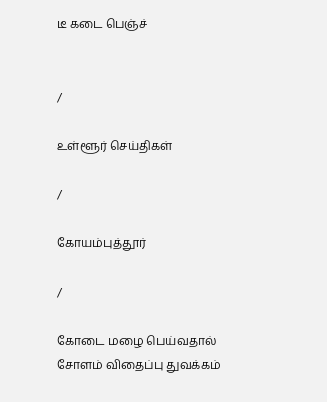டீ கடை பெஞ்ச்


/

உள்ளூர் செய்திகள்

/

கோயம்புத்தூர்

/

கோடை மழை பெய்வதால் சோளம் விதைப்பு துவக்கம்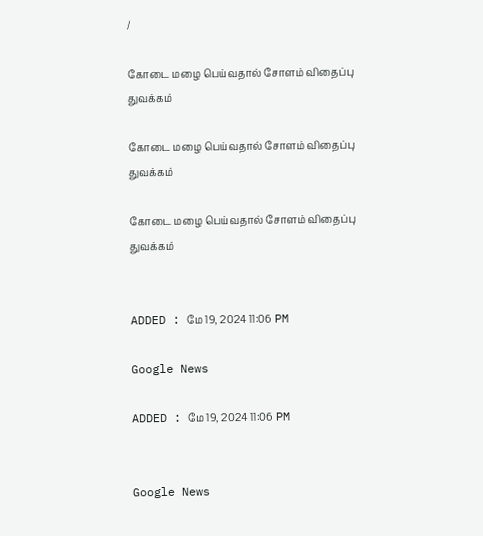/

கோடை மழை பெய்வதால் சோளம் விதைப்பு துவக்கம்

கோடை மழை பெய்வதால் சோளம் விதைப்பு துவக்கம்

கோடை மழை பெய்வதால் சோளம் விதைப்பு துவக்கம்


ADDED : மே 19, 2024 11:06 PM

Google News

ADDED : மே 19, 2024 11:06 PM


Google News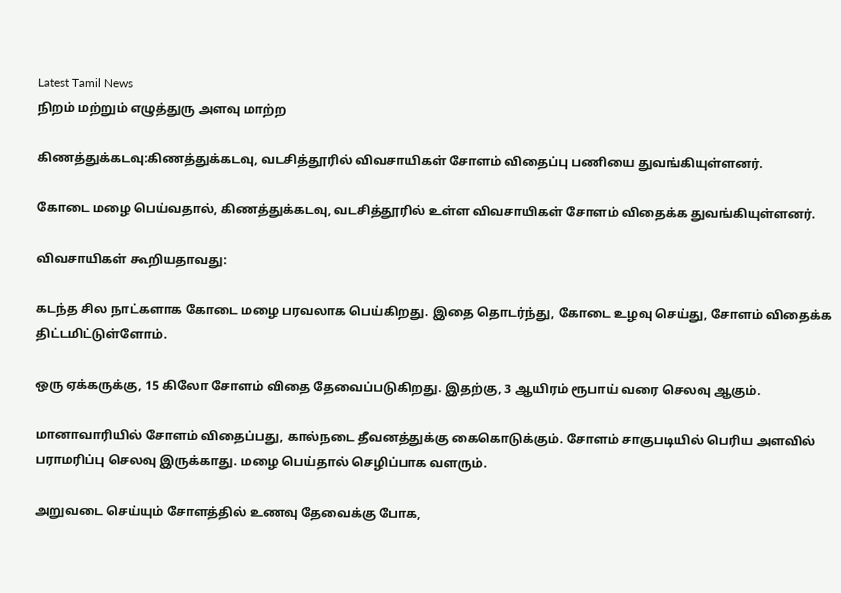Latest Tamil News
நிறம் மற்றும் எழுத்துரு அளவு மாற்ற

கிணத்துக்கடவு:கிணத்துக்கடவு, வடசித்தூரில் விவசாயிகள் சோளம் விதைப்பு பணியை துவங்கியுள்ளனர்.

கோடை மழை பெய்வதால், கிணத்துக்கடவு, வடசித்தூரில் உள்ள விவசாயிகள் சோளம் விதைக்க துவங்கியுள்ளனர்.

விவசாயிகள் கூறியதாவது:

கடந்த சில நாட்களாக கோடை மழை பரவலாக பெய்கிறது. இதை தொடர்ந்து, கோடை உழவு செய்து, சோளம் விதைக்க திட்டமிட்டுள்ளோம்.

ஒரு ஏக்கருக்கு, 15 கிலோ சோளம் விதை தேவைப்படுகிறது. இதற்கு, 3 ஆயிரம் ரூபாய் வரை செலவு ஆகும்.

மானாவாரியில் சோளம் விதைப்பது, கால்நடை தீவனத்துக்கு கைகொடுக்கும். சோளம் சாகுபடியில் பெரிய அளவில் பராமரிப்பு செலவு இருக்காது. மழை பெய்தால் செழிப்பாக வளரும்.

அறுவடை செய்யும் சோளத்தில் உணவு தேவைக்கு போக,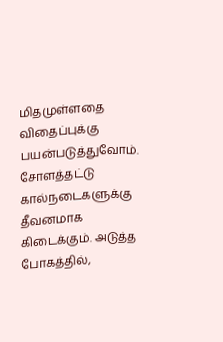மிதமுள்ளதை விதைப்புக்கு பயன்படுத்துவோம். சோளத்தட்டு கால்நடைகளுக்கு தீவனமாக கிடைக்கும். அடுத்த போகத்தில்,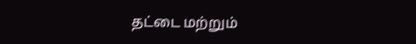தட்டை மற்றும்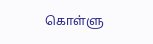கொள்ளு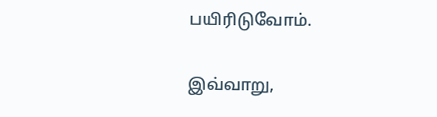பயிரிடுவோம்.

இவ்வாறு,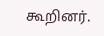கூறினர்.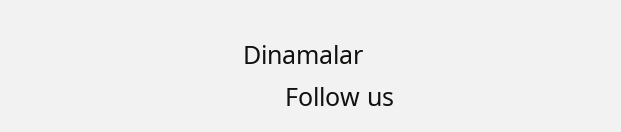Dinamalar
      Follow us